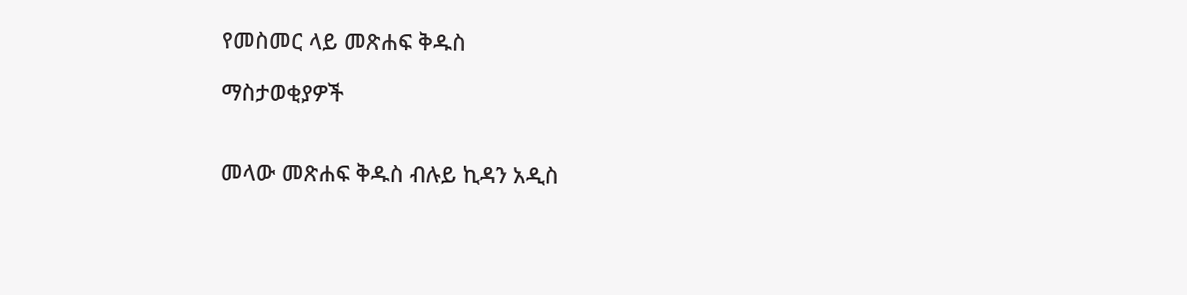የመስመር ላይ መጽሐፍ ቅዱስ

ማስታወቂያዎች


መላው መጽሐፍ ቅዱስ ብሉይ ኪዳን አዲስ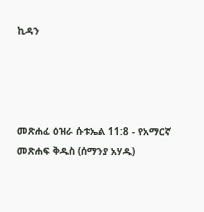ኪዳን




መጽሐፈ ዕዝራ ሱቱኤል 11:8 - የአማርኛ መጽሐፍ ቅዱስ (ሰማንያ አሃዱ)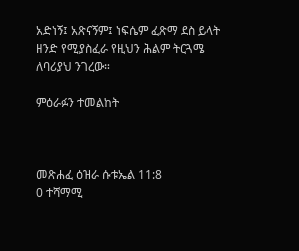አድነኝ፤ አጽናኝም፤ ነፍሴም ፈጽማ ደስ ይላት ዘንድ የሚያስፈራ የዚህን ሕልም ትርጓሜ ለባሪያህ ንገረው።

ምዕራፉን ተመልከት



መጽሐፈ ዕዝራ ሱቱኤል 11:8
0 ተሻማሚ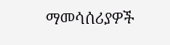ማመሳሰሪያዎች